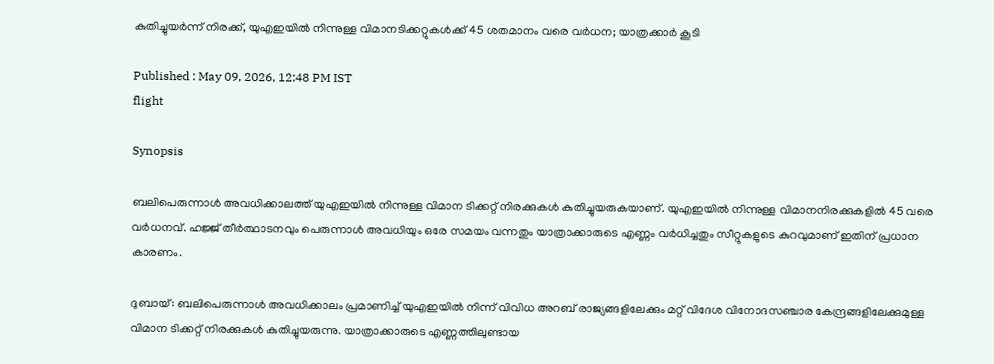കുതിച്ചുയർന്ന് നിരക്ക്, യുഎഇയിൽ നിന്നുള്ള വിമാനടിക്കറ്റുകൾക്ക് 45 ശതമാനം വരെ വർധന; യാത്രക്കാർ കൂടി

Published : May 09, 2026, 12:48 PM IST
flight

Synopsis

ബലിപെരുന്നാൾ അവധിക്കാലത്ത് യുഎഇയിൽ നിന്നുള്ള വിമാന ടിക്കറ്റ് നിരക്കുകൾ കുതിച്ചുയരുകയാണ്. യുഎഇയിൽ നിന്നുള്ള വിമാനനിരക്കുകളിൽ 45 വരെ വർധനവ്. ഹജ്ജ് തീർത്ഥാടനവും പെരുന്നാൾ അവധിയും ഒരേ സമയം വന്നതും യാത്രാക്കാരുടെ എണ്ണം വർധിച്ചതും സീറ്റുകളുടെ കുറവുമാണ് ഇതിന് പ്രധാന കാരണം.

ദുബായ്: ബലിപെരുന്നാൾ അവധിക്കാലം പ്രമാണിച്ച് യുഎഇയിൽ നിന്ന് വിവിധ അറബ് രാജ്യങ്ങളിലേക്കും മറ്റ് വിദേശ വിനോദസഞ്ചാര കേന്ദ്രങ്ങളിലേക്കുമുള്ള വിമാന ടിക്കറ്റ് നിരക്കുകൾ കുതിച്ചുയരുന്നു. യാത്രാക്കാരുടെ എണ്ണത്തിലുണ്ടായ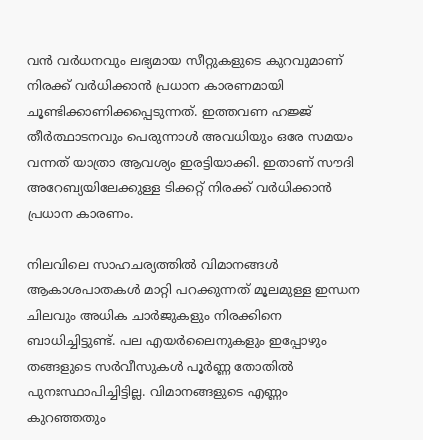വൻ വർധനവും ലഭ്യമായ സീറ്റുകളുടെ കുറവുമാണ് നിരക്ക് വർധിക്കാൻ പ്രധാന കാരണമായി ചൂണ്ടിക്കാണിക്കപ്പെടുന്നത്. ഇത്തവണ ഹജ്ജ് തീർത്ഥാടനവും പെരുന്നാൾ അവധിയും ഒരേ സമയം വന്നത് യാത്രാ ആവശ്യം ഇരട്ടിയാക്കി. ഇതാണ് സൗദി അറേബ്യയിലേക്കുള്ള ടിക്കറ്റ് നിരക്ക് വർധിക്കാൻ പ്രധാന കാരണം.

നിലവിലെ സാഹചര്യത്തിൽ വിമാനങ്ങൾ ആകാശപാതകൾ മാറ്റി പറക്കുന്നത് മൂലമുള്ള ഇന്ധന ചിലവും അധിക ചാർജുകളും നിരക്കിനെ ബാധിച്ചിട്ടുണ്ട്. പല എയർലൈനുകളും ഇപ്പോഴും തങ്ങളുടെ സർവീസുകൾ പൂർണ്ണ തോതിൽ പുനഃസ്ഥാപിച്ചിട്ടില്ല. വിമാനങ്ങളുടെ എണ്ണം കുറഞ്ഞതും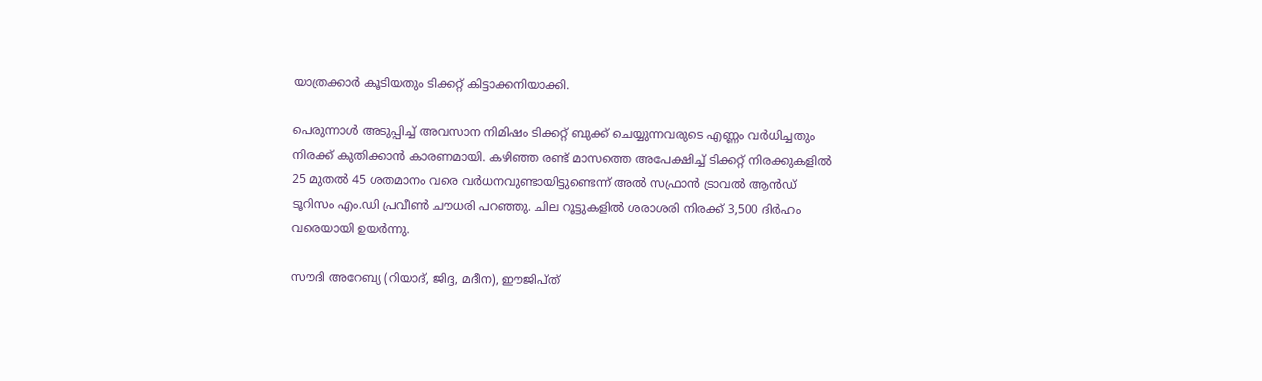യാത്രക്കാർ കൂടിയതും ടിക്കറ്റ് കിട്ടാക്കനിയാക്കി.

പെരുന്നാൾ അടുപ്പിച്ച് അവസാന നിമിഷം ടിക്കറ്റ് ബുക്ക് ചെയ്യുന്നവരുടെ എണ്ണം വർധിച്ചതും നിരക്ക് കുതിക്കാൻ കാരണമായി. കഴിഞ്ഞ രണ്ട് മാസത്തെ അപേക്ഷിച്ച് ടിക്കറ്റ് നിരക്കുകളിൽ 25 മുതൽ 45 ശതമാനം വരെ വർധനവുണ്ടായിട്ടുണ്ടെന്ന് അൽ സഫ്രാൻ ട്രാവൽ ആൻഡ് ടൂറിസം എം.ഡി പ്രവീൺ ചൗധരി പറഞ്ഞു. ചില റൂട്ടുകളിൽ ശരാശരി നിരക്ക് 3,500 ദിർഹം വരെയായി ഉയർന്നു.

സൗദി അറേബ്യ (റിയാദ്, ജിദ്ദ, മദീന), ഈജിപ്ത്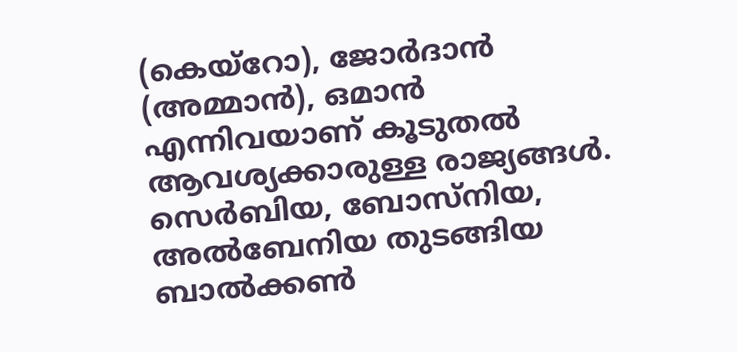(കെയ്‌റോ), ജോർദാൻ (അമ്മാൻ), ഒമാൻ എന്നിവയാണ് കൂടുതൽ ആവശ്യക്കാരുള്ള രാജ്യങ്ങൾ. സെർബിയ, ബോസ്നിയ, അൽബേനിയ തുടങ്ങിയ ബാൽക്കൺ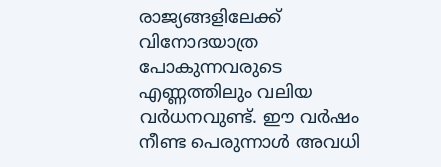രാജ്യങ്ങളിലേക്ക് വിനോദയാത്ര പോകുന്നവരുടെ എണ്ണത്തിലും വലിയ വർധനവുണ്ട്. ഈ വർഷം നീണ്ട പെരുന്നാൾ അവധി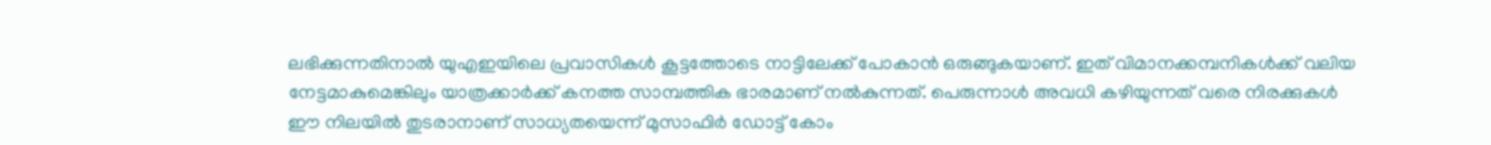ലഭിക്കുന്നതിനാൽ യുഎഇയിലെ പ്രവാസികൾ കൂട്ടത്തോടെ നാട്ടിലേക്ക് പോകാൻ ഒരുങ്ങുകയാണ്. ഇത് വിമാനക്കമ്പനികൾക്ക് വലിയ നേട്ടമാകുമെങ്കിലും യാത്രക്കാർക്ക് കനത്ത സാമ്പത്തിക ഭാരമാണ് നൽകുന്നത്. പെരുന്നാൾ അവധി കഴിയുന്നത് വരെ നിരക്കുകൾ ഈ നിലയിൽ തുടരാനാണ് സാധ്യതയെന്ന് മുസാഫിർ ഡോട്ട് കോം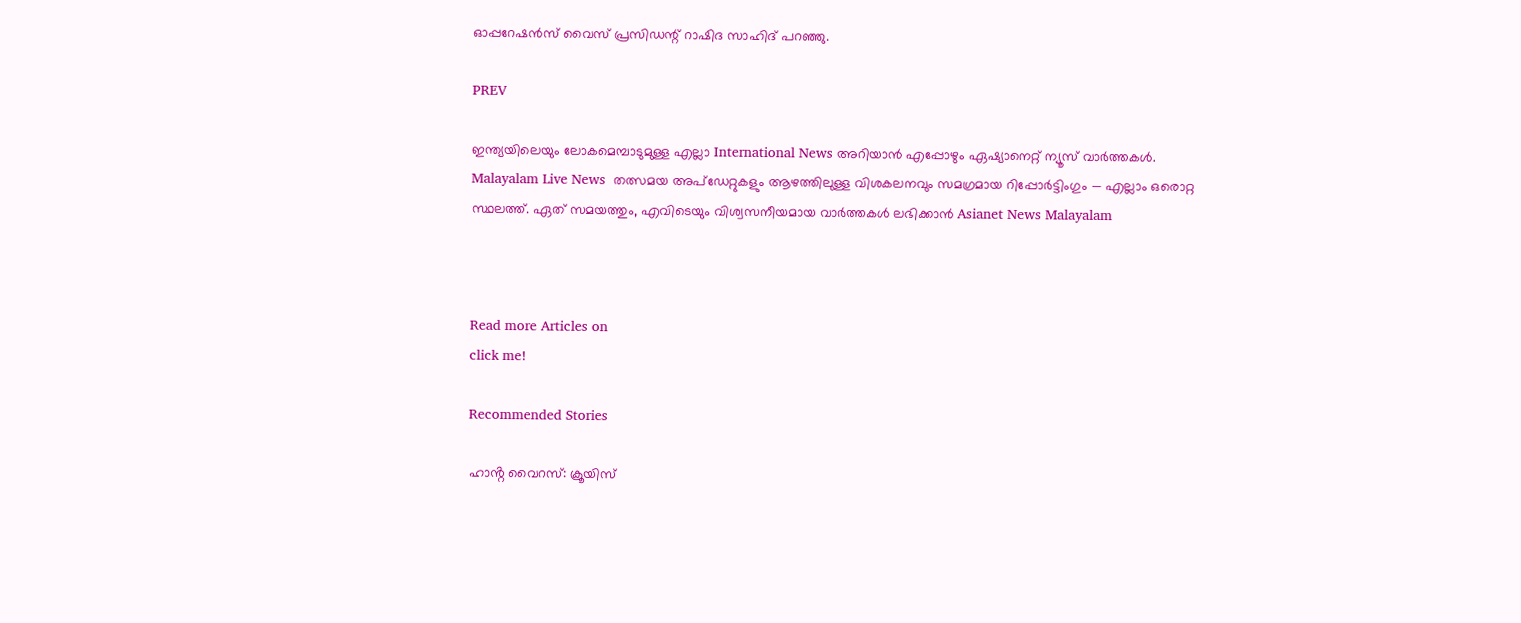ഓപ്പറേഷൻസ് വൈസ് പ്രസിഡന്റ് റാഷിദ സാഹിദ് പറഞ്ഞു.

PREV

ഇന്ത്യയിലെയും ലോകമെമ്പാടുമുള്ള എല്ലാ International News അറിയാൻ എപ്പോഴും ഏഷ്യാനെറ്റ് ന്യൂസ് വാർത്തകൾ. Malayalam Live News  തത്സമയ അപ്‌ഡേറ്റുകളും ആഴത്തിലുള്ള വിശകലനവും സമഗ്രമായ റിപ്പോർട്ടിംഗും — എല്ലാം ഒരൊറ്റ സ്ഥലത്ത്. ഏത് സമയത്തും, എവിടെയും വിശ്വസനീയമായ വാർത്തകൾ ലഭിക്കാൻ Asianet News Malayalam



Read more Articles on
click me!

Recommended Stories

ഹാൻ്റ വൈറസ്: ക്രൂയിസ്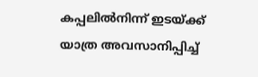കപ്പലിൽനിന്ന് ഇടയ്ക്ക് യാത്ര അവസാനിപ്പിച്ച്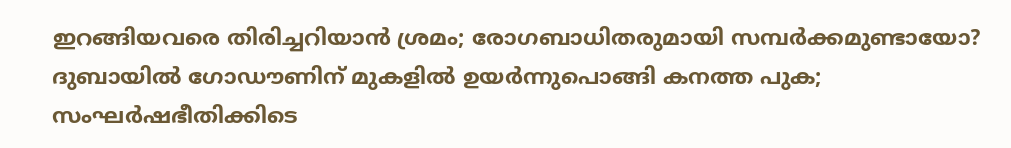ഇറങ്ങിയവരെ തിരിച്ചറിയാൻ ശ്രമം; രോഗബാധിതരുമായി സമ്പർക്കമുണ്ടായോ?
ദുബായിൽ ഗോഡൗണിന് മുകളിൽ ഉയർന്നുപൊങ്ങി കനത്ത പുക; സംഘർഷഭീതിക്കിടെ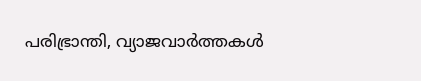പരിഭ്രാന്തി, വ്യാജവാർത്തകൾ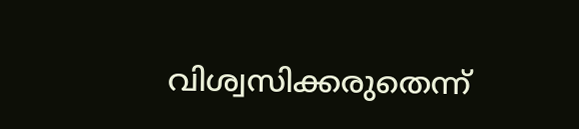വിശ്വസിക്കരുതെന്ന്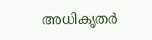അധികൃതർ